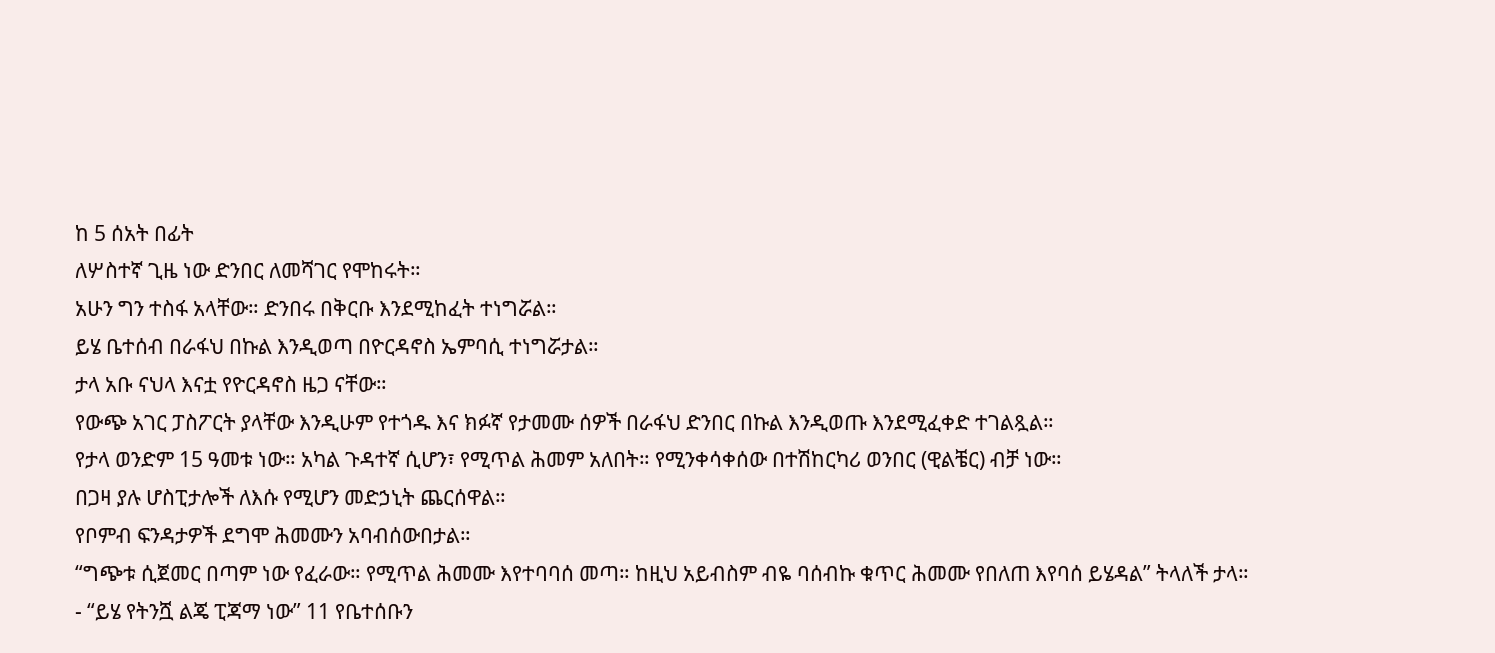ከ 5 ሰአት በፊት
ለሦስተኛ ጊዜ ነው ድንበር ለመሻገር የሞከሩት።
አሁን ግን ተስፋ አላቸው። ድንበሩ በቅርቡ እንደሚከፈት ተነግሯል።
ይሄ ቤተሰብ በራፋህ በኩል እንዲወጣ በዮርዳኖስ ኤምባሲ ተነግሯታል።
ታላ አቡ ናህላ እናቷ የዮርዳኖስ ዜጋ ናቸው።
የውጭ አገር ፓስፖርት ያላቸው እንዲሁም የተጎዱ እና ክፉኛ የታመሙ ሰዎች በራፋህ ድንበር በኩል እንዲወጡ እንደሚፈቀድ ተገልጿል።
የታላ ወንድም 15 ዓመቱ ነው። አካል ጉዳተኛ ሲሆን፣ የሚጥል ሕመም አለበት። የሚንቀሳቀሰው በተሽከርካሪ ወንበር (ዊልቼር) ብቻ ነው።
በጋዛ ያሉ ሆስፒታሎች ለእሱ የሚሆን መድኃኒት ጨርሰዋል።
የቦምብ ፍንዳታዎች ደግሞ ሕመሙን አባብሰውበታል።
“ግጭቱ ሲጀመር በጣም ነው የፈራው። የሚጥል ሕመሙ እየተባባሰ መጣ። ከዚህ አይብስም ብዬ ባሰብኩ ቁጥር ሕመሙ የበለጠ እየባሰ ይሄዳል” ትላለች ታላ።
- “ይሄ የትንሿ ልጄ ፒጃማ ነው” 11 የቤተሰቡን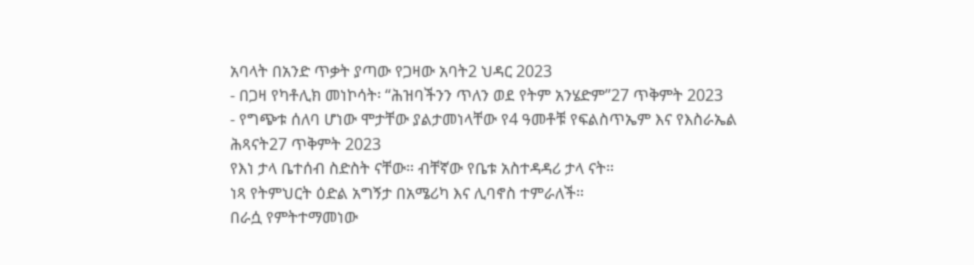አባላት በአንድ ጥቃት ያጣው የጋዛው አባት2 ህዳር 2023
- በጋዛ የካቶሊክ መነኮሳት፡ “ሕዝባችንን ጥለን ወደ የትም አንሄድም”27 ጥቅምት 2023
- የግጭቱ ሰለባ ሆነው ሞታቸው ያልታመነላቸው የ4 ዓመቶቹ የፍልስጥኤም እና የእስራኤል ሕጻናት27 ጥቅምት 2023
የእነ ታላ ቤተሰብ ስድስት ናቸው። ብቸኛው የቤቱ አስተዳዳሪ ታላ ናት።
ነጻ የትምህርት ዕድል አግኝታ በአሜሪካ እና ሊባኖስ ተምራለች።
በራሷ የምትተማመነው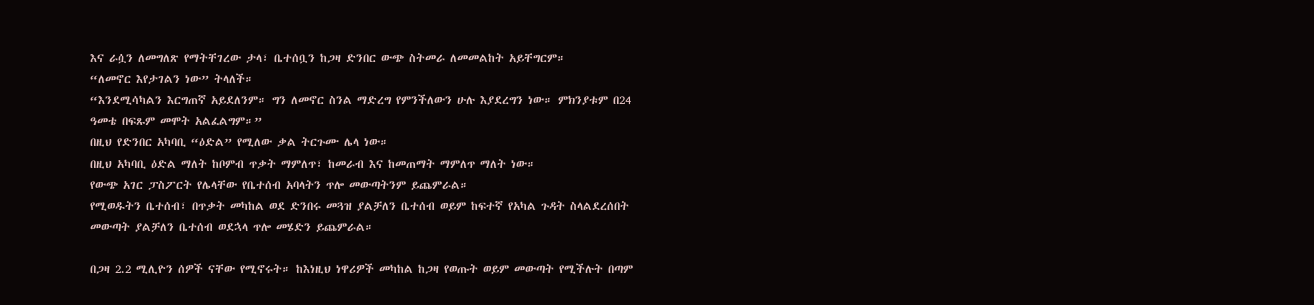እና ራሷን ለመግለጽ የማትቸገረው ታላ፣ ቤተሰቧን ከጋዛ ድንበር ውጭ ስትመራ ለመመልከት አይቸግርም።
“ለመኖር እየታገልን ነው” ትላለች።
“እንደሚሳካልን እርግጠኛ አይደለንም። ግን ለመኖር ስንል ማድረግ የምንችለውን ሁሉ እያደረግን ነው። ምክንያቱም በ24 ዓመቴ በፍጹም መሞት አልፈልግም።”
በዚህ የድንበር አካባቢ “ዕድል” የሚለው ቃል ትርጉሙ ሌላ ነው።
በዚህ አካባቢ ዕድል ማለት ከቦምብ ጥቃት ማምለጥ፣ ከመራብ እና ከመጠማት ማምለጥ ማለት ነው።
የውጭ አገር ፓስፖርት የሌላቸው የቤተሰብ አባላትን ጥሎ መውጣትንም ይጨምራል።
የሚወዱትን ቤተሰብ፣ በጥቃት መካከል ወደ ድንበሩ መጓዝ ያልቻለን ቤተሰብ ወይም ከፍተኛ የአካል ጉዳት ስላልደረሰበት መውጣት ያልቻለን ቤተሰብ ወደኋላ ጥሎ መሄድን ይጨምራል።

በጋዛ 2.2 ሚሊዮን ሰዎች ናቸው የሚኖሩት። ከእነዚህ ነዋሪዎች መካከል ከጋዛ የወጡት ወይም መውጣት የሚችሉት በጣም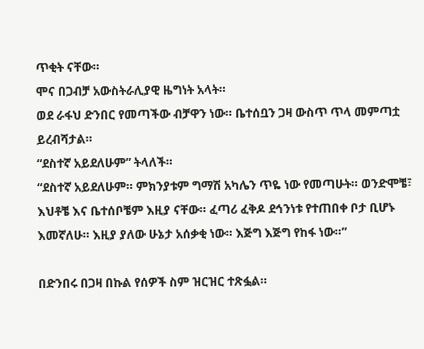ጥቂት ናቸው።
ሞና በጋብቻ አውስትራሊያዊ ዜግነት አላት።
ወደ ራፋህ ድንበር የመጣችው ብቻዋን ነው። ቤተሰቧን ጋዛ ውስጥ ጥላ መምጣቷ ይረብሻታል።
“ደስተኛ አይደለሁም” ትላለች።
“ደስተኛ አይደለሁም። ምክንያቱም ግማሽ አካሌን ጥዬ ነው የመጣሁት። ወንድሞቼ፣ እህቶቼ እና ቤተሰቦቼም እዚያ ናቸው። ፈጣሪ ፈቅዶ ደኅንነቱ የተጠበቀ ቦታ ቢሆኑ እመኛለሁ። እዚያ ያለው ሁኔታ አሰቃቂ ነው። እጅግ እጅግ የከፋ ነው።”

በድንበሩ በጋዛ በኩል የሰዎች ስም ዝርዝር ተጽፏል።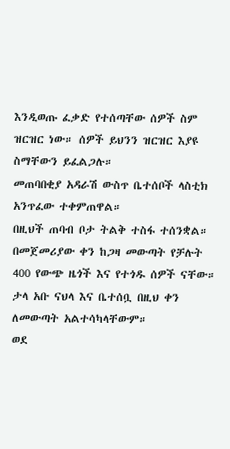እንዲወጡ ፈቃድ የተሰጣቸው ሰዎች ስም ዝርዝር ነው። ሰዎች ይህንን ዝርዝር እያዩ ስማቸውን ይፈልጋሉ።
መጠባበቂያ አዳራሽ ውስጥ ቤተሰቦች ላስቲክ አንጥፈው ተቀምጠዋል።
በዚህች ጠባብ ቦታ ትልቅ ተስፋ ተሰንቋል።
በመጀመሪያው ቀን ከጋዛ መውጣት የቻሉት 400 የውጭ ዜጎች እና የተጎዱ ሰዎች ናቸው።
ታላ አቡ ናህላ እና ቤተሰቧ በዚህ ቀን ለመውጣት አልተሳካላቸውም።
ወደ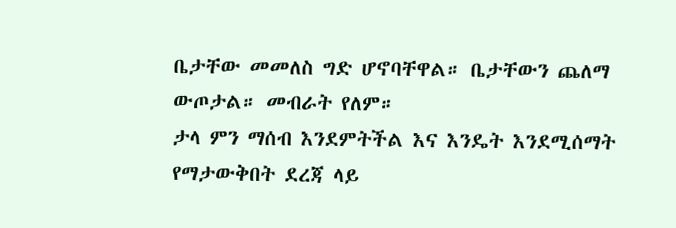ቤታቸው መመለስ ግድ ሆኖባቸዋል። ቤታቸውን ጨለማ ውጦታል። መብራት የለም።
ታላ ምን ማሰብ እንደምትችል እና እንዴት እንደሚሰማት የማታውቅበት ደረጃ ላይ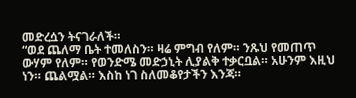መድረሷን ትናገራለች።
“ወደ ጨለማ ቤት ተመለስን። ዛሬ ምግብ የለም። ንጹህ የመጠጥ ውሃም የለም። የወንድሜ መድኃኒት ሊያልቅ ተቃርቧል። አሁንም እዚህ ነን። ጨልሟል። እስከ ነገ ስለመቆየታችን እንጃ።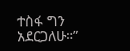ተስፋ ግን አደርጋለሁ።”